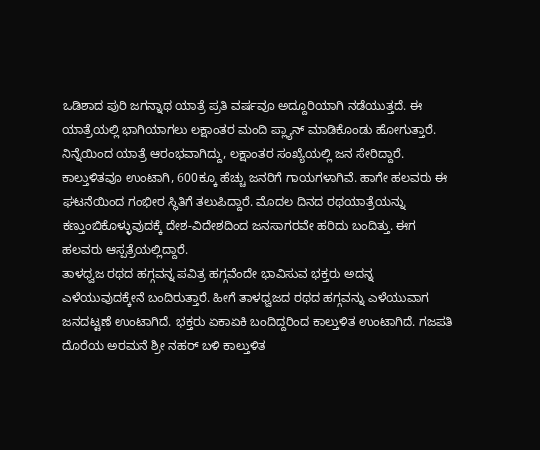ಒಡಿಶಾದ ಪುರಿ ಜಗನ್ನಾಥ ಯಾತ್ರೆ ಪ್ರತಿ ವರ್ಷವೂ ಅದ್ದೂರಿಯಾಗಿ ನಡೆಯುತ್ತದೆ. ಈ ಯಾತ್ರೆಯಲ್ಲಿ ಭಾಗಿಯಾಗಲು ಲಕ್ಷಾಂತರ ಮಂದಿ ಪ್ಲ್ಯಾನ್ ಮಾಡಿಕೊಂಡು ಹೋಗುತ್ತಾರೆ. ನಿನ್ನೆಯಿಂದ ಯಾತ್ರೆ ಆರಂಭವಾಗಿದ್ದು, ಲಕ್ಷಾಂತರ ಸಂಖ್ಯೆಯಲ್ಲಿ ಜನ ಸೇರಿದ್ದಾರೆ. ಕಾಲ್ತುಳಿತವೂ ಉಂಟಾಗಿ, 600ಕ್ಕೂ ಹೆಚ್ಚು ಜನರಿಗೆ ಗಾಯಗಳಾಗಿವೆ. ಹಾಗೇ ಹಲವರು ಈ ಘಟನೆಯಿಂದ ಗಂಭೀರ ಸ್ಥಿತಿಗೆ ತಲುಪಿದ್ದಾರೆ. ಮೊದಲ ದಿನದ ರಥಯಾತ್ರೆಯನ್ನು ಕಣ್ತುಂಬಿಕೊಳ್ಳುವುದಕ್ಕೆ ದೇಶ-ವಿದೇಶದಿಂದ ಜನಸಾಗರವೇ ಹರಿದು ಬಂದಿತ್ತು. ಈಗ ಹಲವರು ಆಸ್ಪತ್ರೆಯಲ್ಲಿದ್ದಾರೆ.
ತಾಳಧ್ವಜ ರಥದ ಹಗ್ಗವನ್ನ ಪವಿತ್ರ ಹಗ್ಗವೆಂದೇ ಭಾವಿಸುವ ಭಕ್ತರು ಅದನ್ನ ಎಳೆಯುವುದಕ್ಕೇನೆ ಬಂದಿರುತ್ತಾರೆ. ಹೀಗೆ ತಾಳಧ್ವಜದ ರಥದ ಹಗ್ಗವನ್ನು ಎಳೆಯುವಾಗ ಜನದಟ್ಟಣೆ ಉಂಟಾಗಿದೆ. ಭಕ್ತರು ಏಕಾಏಕಿ ಬಂದಿದ್ದರಿಂದ ಕಾಲ್ತುಳಿತ ಉಂಟಾಗಿದೆ. ಗಜಪತಿ ದೊರೆಯ ಅರಮನೆ ಶ್ರೀ ನಹರ್ ಬಳಿ ಕಾಲ್ತುಳಿತ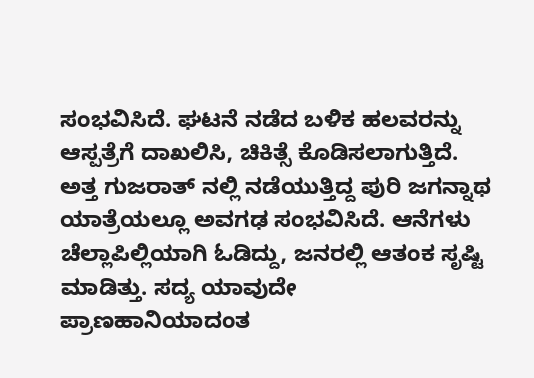ಸಂಭವಿಸಿದೆ. ಘಟನೆ ನಡೆದ ಬಳಿಕ ಹಲವರನ್ನು ಆಸ್ಪತ್ರೆಗೆ ದಾಖಲಿಸಿ, ಚಿಕಿತ್ಸೆ ಕೊಡಿಸಲಾಗುತ್ತಿದೆ.
ಅತ್ತ ಗುಜರಾತ್ ನಲ್ಲಿ ನಡೆಯುತ್ತಿದ್ದ ಪುರಿ ಜಗನ್ನಾಥ ಯಾತ್ರೆಯಲ್ಲೂ ಅವಗಢ ಸಂಭವಿಸಿದೆ. ಆನೆಗಳು ಚೆಲ್ಲಾಪಿಲ್ಲಿಯಾಗಿ ಓಡಿದ್ದು, ಜನರಲ್ಲಿ ಆತಂಕ ಸೃಷ್ಟಿ ಮಾಡಿತ್ತು. ಸದ್ಯ ಯಾವುದೇ ಪ್ರಾಣಹಾನಿಯಾದಂತ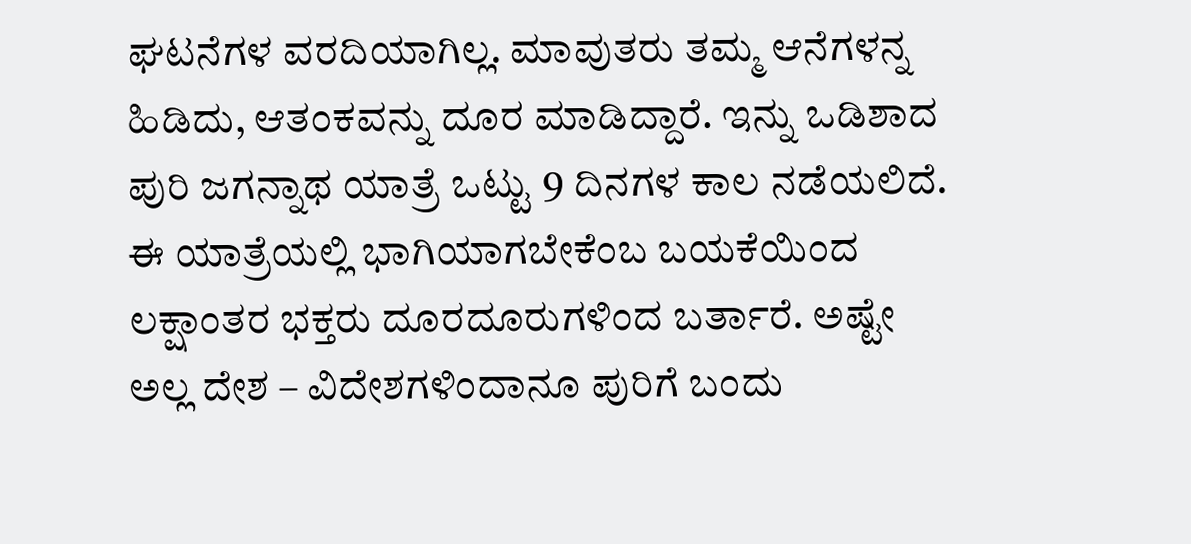ಘಟನೆಗಳ ವರದಿಯಾಗಿಲ್ಲ. ಮಾವುತರು ತಮ್ಮ ಆನೆಗಳನ್ನ ಹಿಡಿದು, ಆತಂಕವನ್ನು ದೂರ ಮಾಡಿದ್ದಾರೆ. ಇನ್ನು ಒಡಿಶಾದ ಪುರಿ ಜಗನ್ನಾಥ ಯಾತ್ರೆ ಒಟ್ಟು 9 ದಿನಗಳ ಕಾಲ ನಡೆಯಲಿದೆ. ಈ ಯಾತ್ರೆಯಲ್ಲಿ ಭಾಗಿಯಾಗಬೇಕೆಂಬ ಬಯಕೆಯಿಂದ ಲಕ್ಷಾಂತರ ಭಕ್ತರು ದೂರದೂರುಗಳಿಂದ ಬರ್ತಾರೆ. ಅಷ್ಟೇ ಅಲ್ಲ ದೇಶ – ವಿದೇಶಗಳಿಂದಾನೂ ಪುರಿಗೆ ಬಂದು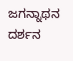ಜಗನ್ನಾಥನ ದರ್ಶನ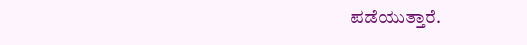ಪಡೆಯುತ್ತಾರೆ.